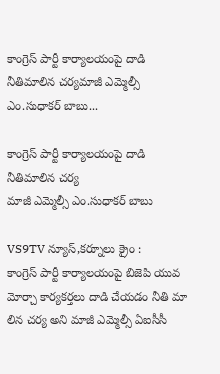కాంగ్రెస్ పార్టీ కార్యాలయంపై దాడి నీతిమాలిన చర్యమాజీ ఎమ్మెల్సీ ఎం.సుధాకర్ బాబు...

కాంగ్రెస్ పార్టీ కార్యాలయంపై దాడి నీతిమాలిన చర్య
మాజీ ఎమ్మెల్సీ ఎం.సుధాకర్ బాబు

VS9TV న్యూస్,కర్నూలు క్రైం :
కాంగ్రెస్ పార్టీ కార్యాలయంపై బిజెపి యువ మోర్చా కార్యకర్తలు దాడి చేయడం నీతి మా లిన చర్య అని మాజీ ఎమ్మెల్సీ ఏఐసీసీ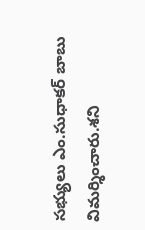సభ్యులు ఎం.సుధాకర్ బాబు విమర్శించారు.శని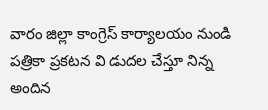వారం జిల్లా కాంగ్రెస్ కార్యాలయం నుండి పత్రికా ప్రకటన వి డుదల చేస్తూ నిన్న అందిన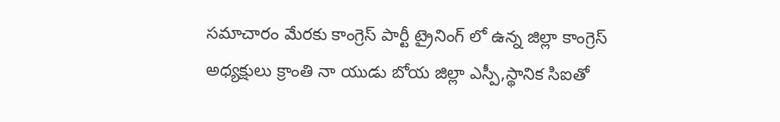సమాచారం మేరకు కాంగ్రెస్ పార్టీ ట్రైనింగ్ లో ఉన్న జిల్లా కాంగ్రెస్ అధ్యక్షులు క్రాంతి నా యుడు బోయ జిల్లా ఎస్పీ,స్థానిక సిఐతో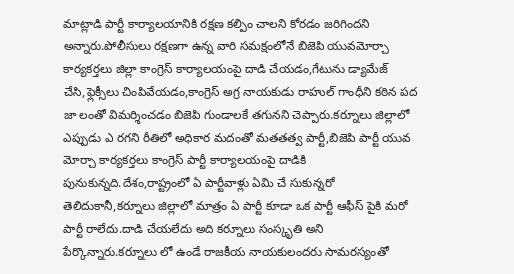మాట్లాడి పార్టీ కార్యాలయానికి రక్షణ కల్పిం చాలని కోరడం జరిగిందని అన్నారు.పోలీసులు రక్షణగా ఉన్న వారి సమక్షంలోనే బిజెపి యువమోర్చా కార్యకర్తలు జిల్లా కాంగ్రెస్ కార్యాలయంపై దాడి చేయడం,గేటును డ్యామేజ్ చేసి,ఫ్లెక్సీలు చింపివేయడం,కాంగ్రెస్ అగ్ర నాయకుడు రాహుల్ గాంధీని కఠిన పద జా లంతో విమర్శించడం బిజెపి గుండాలకే తగునని చెప్పారు.కర్నూలు జిల్లాలో ఎప్పుడు ఎ రగని రీతిలో అధికార మదంతో మతతత్వ పార్టీ,బిజెపి పార్టీ యువ మోర్చా కార్యకర్తలు కాంగ్రెస్ పార్టీ కార్యాలయంపై దాడికి పునుకున్నది.దేశం,రాష్ట్రంలో ఏ పార్టీవాళ్లు ఏమి చే సుకున్నరో తెలిదుకానీ,కర్నూలు జిల్లాలో మాత్రం ఏ పార్టీ కూడా ఒక పార్టీ ఆఫీస్ పైకి మరో పార్టీ రాలేదు.దాడి చేయలేదు అది కర్నూలు సంస్కృతి అని పేర్కొన్నారు.కర్నూలు లో ఉండే రాజకీయ నాయకులందరు సామరస్యంతో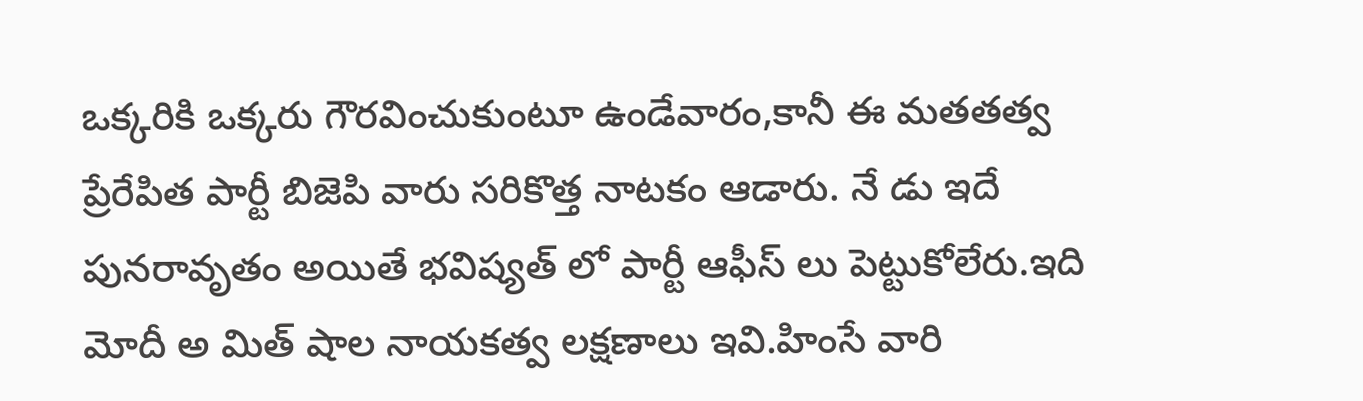ఒక్కరికి ఒక్కరు గౌరవించుకుంటూ ఉండేవారం,కానీ ఈ మతతత్వ ప్రేరేపిత పార్టీ బిజెపి వారు సరికొత్త నాటకం ఆడారు. నే డు ఇదే పునరావృతం అయితే భవిష్యత్ లో పార్టీ ఆఫీస్ లు పెట్టుకోలేరు.ఇది మోదీ అ మిత్ షాల నాయకత్వ లక్షణాలు ఇవి.హింసే వారి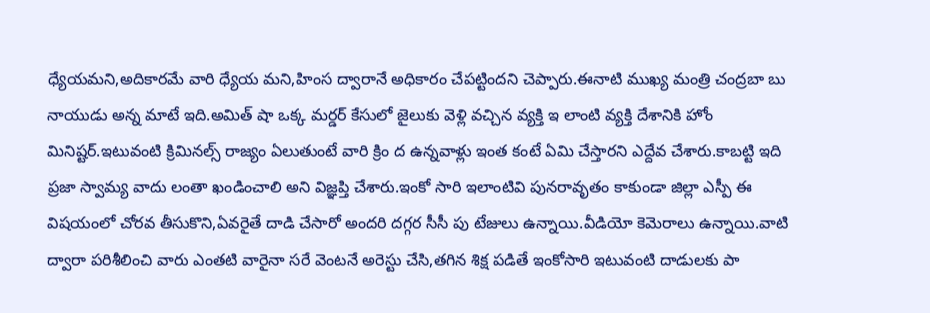ధ్యేయమని,అదికారమే వారి ధ్యేయ మని,హింస ద్వారానే అధికారం చేపట్టిందని చెప్పారు.ఈనాటి ముఖ్య మంత్రి చంద్రబా బు నాయుడు అన్న మాటే ఇది.అమిత్ షా ఒక్క మర్డర్ కేసులో జైలుకు వెళ్లి వచ్చిన వ్యక్తి ఇ లాంటి వ్యక్తి దేశానికి హోం మినిష్టర్.ఇటువంటి క్రిమినల్స్ రాజ్యం ఏలుతుంటే వారి క్రిం ద ఉన్నవాళ్లు ఇంత కంటే ఏమి చేస్తారని ఎద్దేవ చేశారు.కాబట్టి ఇది ప్రజా స్వామ్య వాదు లంతా ఖండించాలి అని విజ్ఞప్తి చేశారు.ఇంకో సారి ఇలాంటివి పునరావృతం కాకుండా జిల్లా ఎస్పీ ఈ విషయంలో చోరవ తీసుకొని,ఏవరైతే దాడి చేసారో అందరి దగ్గర సీసీ పు టేజులు ఉన్నాయి.వీడియో కెమెరాలు ఉన్నాయి.వాటి ద్వారా పరిశీలించి వారు ఎంతటి వారైనా సరే వెంటనే అరెస్టు చేసి,తగిన శిక్ష పడితే ఇంకోసారి ఇటువంటి దాడులకు పా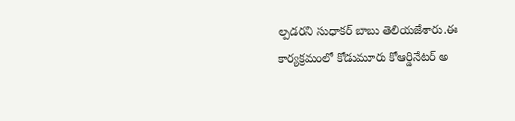ల్పడరని సుధాకర్ బాబు తెలియజేశారు.ఈ కార్యక్రమంలో కోడుమూరు కోఆర్డినేటర్ అ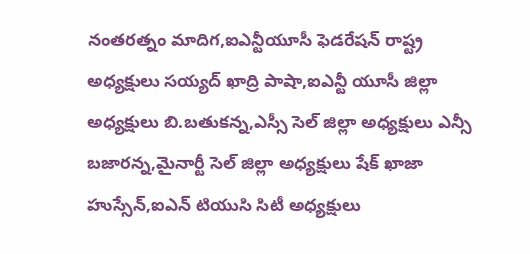నంతరత్నం మాదిగ,ఐఎన్టీయూసీ ఫెడరేషన్ రాష్ట్ర అధ్యక్షులు సయ్యద్ ఖాద్రి పాషా,ఐఎన్టీ యూసీ జిల్లా అధ్యక్షులు బి.బతుకన్న,ఎస్సీ సెల్ జిల్లా అధ్యక్షులు ఎన్సీ బజారన్న,మైనార్టీ సెల్ జిల్లా అధ్యక్షులు షేక్ ఖాజా హుస్సేన్,ఐఎన్ టియుసి సిటీ అధ్యక్షులు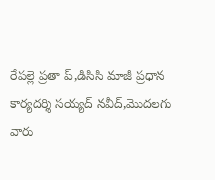రేపల్లె ప్రతా ప్,డిసిసి మాజీ ప్రధాన కార్యదర్శి సయ్యద్ నవీద్,మొదలగు వారు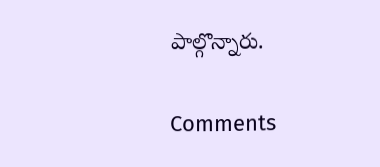పాల్గొన్నారు.

Comments